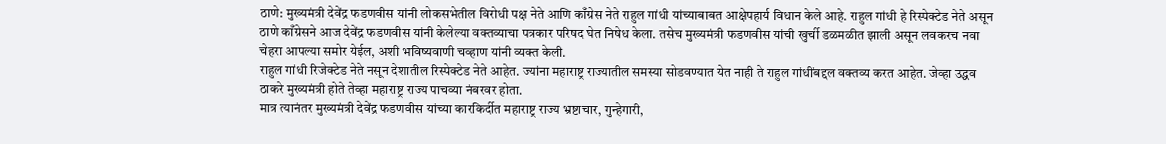ठाणे: मुख्यमंत्री देवेंद्र फडणवीस यांनी लोकसभेतील विरोधी पक्ष नेते आणि काँग्रेस नेते राहुल गांधी यांच्याबाबत आक्षेपहार्य विधान केले आहे. राहुल गांधी हे रिस्पेक्टेड नेते असून ठाणे काँग्रेसने आज देवेंद्र फडणवीस यांनी केलेल्या वक्तव्याचा पत्रकार परिषद घेत निषेध केला. तसेच मुख्यमंत्री फडणवीस यांची खुर्ची डळमळीत झाली असून लवकरच नवा चेहरा आपल्या समोर येईल, अशी भविष्यवाणी चव्हाण यांनी व्यक्त केली.
राहुल गांधी रिजेक्टेड नेते नसून देशातील रिस्पेक्टेड नेते आहेत. ज्यांना महाराष्ट्र राज्यातील समस्या सोडवण्यात येत नाही ते राहुल गांधींबद्दल वक्तव्य करत आहेत. जेव्हा उद्धव ठाकरे मुख्यमंत्री होते तेव्हा महाराष्ट्र राज्य पाचव्या नंबरवर होता.
मात्र त्यानंतर मुख्यमंत्री देवेंद्र फडणवीस यांच्या कारकिर्दीत महाराष्ट्र राज्य भ्रष्टाचार, गुन्हेगारी,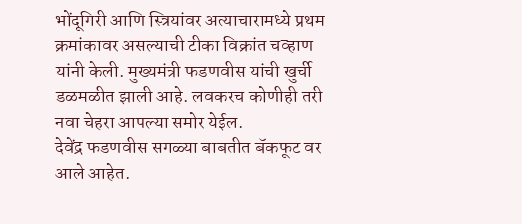भोंदूगिरी आणि स्त्रियांवर अत्याचारामध्ये प्रथम क्रमांकावर असल्याची टीका विक्रांत चव्हाण यांनी केली. मुख्यमंत्री फडणवीस यांची खुर्ची डळमळीत झाली आहे. लवकरच कोणीही तरी नवा चेहरा आपल्या समोर येईल.
देवेंद्र फडणवीस सगळ्या बाबतीत बॅकफूट वर आले आहेत.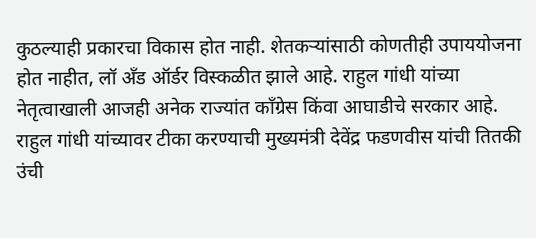कुठल्याही प्रकारचा विकास होत नाही. शेतकऱ्यांसाठी कोणतीही उपाययोजना होत नाहीत, लॉ अँड ऑर्डर विस्कळीत झाले आहे. राहुल गांधी यांच्या नेतृत्वाखाली आजही अनेक राज्यांत काँग्रेस किंवा आघाडीचे सरकार आहे. राहुल गांधी यांच्यावर टीका करण्याची मुख्यमंत्री देवेंद्र फडणवीस यांची तितकी उंची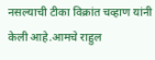नसल्याची टीका विक्रांत चव्हाण यांनी केली आहे.आमचे राहुल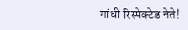गांधी रिस्पेक्टेड नेते!